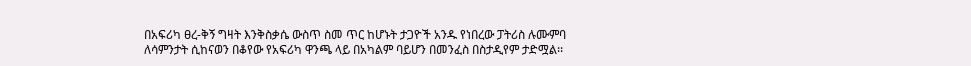በአፍሪካ ፀረ-ቅኝ ግዛት እንቅስቃሴ ውስጥ ስመ ጥር ከሆኑት ታጋዮች አንዱ የነበረው ፓትሪስ ሉሙምባ ለሳምንታት ሲከናወን በቆየው የአፍሪካ ዋንጫ ላይ በአካልም ባይሆን በመንፈስ በስታዲየም ታድሟል፡፡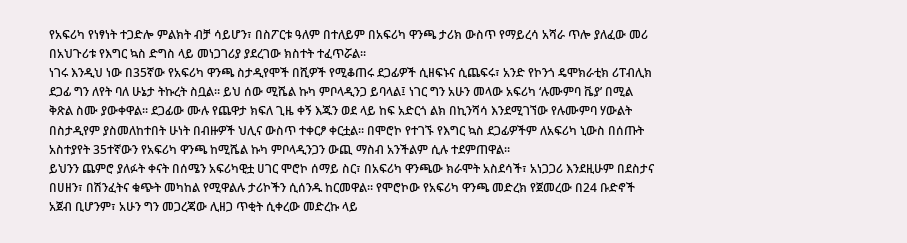የአፍሪካ የነፃነት ተጋድሎ ምልክት ብቻ ሳይሆን፣ በስፖርቱ ዓለም በተለይም በአፍሪካ ዋንጫ ታሪክ ውስጥ የማይረሳ አሻራ ጥሎ ያለፈው መሪ በአህጉሪቱ የእግር ኳስ ድግስ ላይ መነጋገሪያ ያደረገው ክስተት ተፈጥሯል፡፡
ነገሩ እንዲህ ነው በ35ኛው የአፍሪካ ዋንጫ ስታዲየሞች በሺዎች የሚቆጠሩ ደጋፊዎች ሲዘፍኑና ሲጨፍሩ፣ አንድ የኮንጎ ዴሞክራቲክ ሪፐብሊክ ደጋፊ ግን ለየት ባለ ሁኔታ ትኩረት ስቧል። ይህ ሰው ሚሼል ኩካ ምቦላዲንጋ ይባላል፤ ነገር ግን አሁን መላው አፍሪካ ‘ሉሙምባ ቬያ’ በሚል ቅጽል ስሙ ያውቀዋል። ደጋፊው ሙሉ የጨዋታ ክፍለ ጊዜ ቀኝ እጁን ወደ ላይ ከፍ አድርጎ ልክ በኪንሻሳ እንደሚገኘው የሉሙምባ ሃውልት በስታዲየም ያስመለከተበት ሁነት በብዙዎች ህሊና ውስጥ ተቀርፆ ቀርቷል። በሞሮኮ የተገኙ የእግር ኳስ ደጋፊዎችም ለአፍሪካ ኒውስ በሰጡት አስተያየት 35ተኛውን የአፍሪካ ዋንጫ ከሚሼል ኩካ ምቦላዲንጋን ውጪ ማስብ አንችልም ሲሉ ተደምጠዋል፡፡
ይህንን ጨምሮ ያለፉት ቀናት በሰሜን አፍሪካዊቷ ሀገር ሞሮኮ ሰማይ ስር፣ በአፍሪካ ዋንጫው ክራሞት አስደሳች፣ አነጋጋሪ እንደዚሁም በደስታና በሀዘን፣ በሽንፈትና ቁጭት መካከል የሚዋልሉ ታሪኮችን ሲሰንዱ ከርመዋል። የሞሮኮው የአፍሪካ ዋንጫ መድረክ የጀመረው በ24 ቡድኖች አጀብ ቢሆንም፣ አሁን ግን መጋረጃው ሊዘጋ ጥቂት ሲቀረው መድረኩ ላይ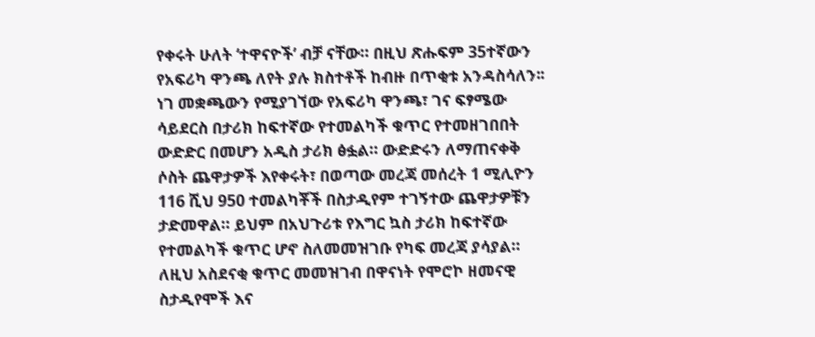የቀሩት ሁለት ‘ተዋናዮች’ ብቻ ናቸው። በዚህ ጽሑፍም 35ተኛውን የአፍሪካ ዋንጫ ለየት ያሉ ክስተቶች ከብዙ በጥቂቱ አንዳስሳለን፡፡
ነገ መቋጫውን የሚያገኘው የአፍሪካ ዋንጫ፣ ገና ፍፃሜው ሳይደርስ በታሪክ ከፍተኛው የተመልካች ቁጥር የተመዘገበበት ውድድር በመሆን አዲስ ታሪክ ፅፏል። ውድድሩን ለማጠናቀቅ ሶስት ጨዋታዎች እየቀሩት፣ በወጣው መረጃ መሰረት 1 ሚሊዮን 116 ሺህ 950 ተመልካቾች በስታዲየም ተገኝተው ጨዋታዎቹን ታድመዋል። ይህም በአህጉሪቱ የእግር ኳስ ታሪክ ከፍተኛው የተመልካች ቁጥር ሆኖ ስለመመዝገቡ የካፍ መረጃ ያሳያል።
ለዚህ አስደናቂ ቁጥር መመዝገብ በዋናነት የሞሮኮ ዘመናዊ ስታዲየሞች እና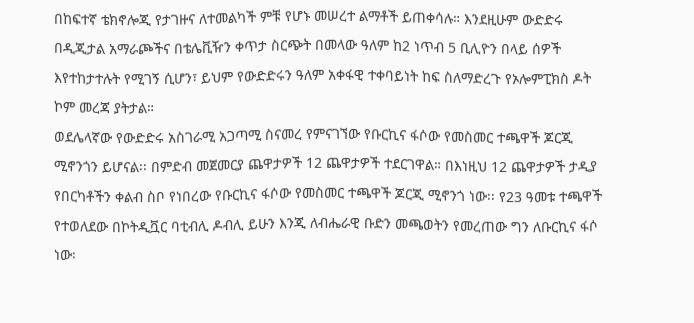በከፍተኛ ቴክኖሎጂ የታገዙና ለተመልካች ምቹ የሆኑ መሠረተ ልማቶች ይጠቀሳሉ። እንደዚሁም ውድድሩ በዲጂታል አማራጮችና በቴሌቪዥን ቀጥታ ስርጭት በመላው ዓለም ከ2 ነጥብ 5 ቢሊዮን በላይ ሰዎች እየተከታተሉት የሚገኝ ሲሆን፣ ይህም የውድድሩን ዓለም አቀፋዊ ተቀባይነት ከፍ ስለማድረጉ የኦሎምፒክስ ዶት ኮም መረጃ ያትታል።
ወደሌላኛው የውድድሩ አስገራሚ አጋጣሚ ስናመረ የምናገኘው የቡርኪና ፋሶው የመስመር ተጫዋች ጆርጂ ሚኖንጎን ይሆናል፡፡ በምድብ መጀመርያ ጨዋታዎች 12 ጨዋታዎች ተደርገዋል። በእነዚህ 12 ጨዋታዎች ታዲያ የበርካቶችን ቀልብ ስቦ የነበረው የቡርኪና ፋሶው የመስመር ተጫዋች ጆርጂ ሚኖንጎ ነው፡፡ የ23 ዓመቱ ተጫዋች የተወለደው በኮትዲቯር ባቲብሊ ዶብሊ ይሁን እንጂ ለብሔራዊ ቡድን መጫወትን የመረጠው ግን ለቡርኪና ፋሶ ነው፡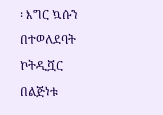፡ እግር ኳሱን በተወለደባት ኮትዲቯር በልጅነቱ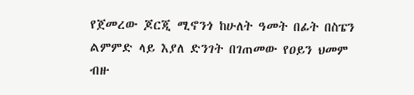የጀመረው ጆርጂ ሚኖንጎ ከሁለት ዓመት በፊት በስፔን ልምምድ ላይ እያለ ድንገት በገጠመው የዐይን ህመም ብዙ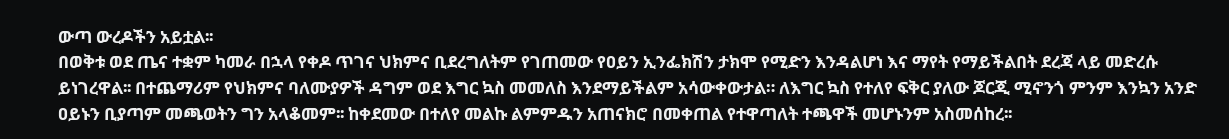ውጣ ውረዶችን አይቷል፡፡
በወቅቱ ወደ ጤና ተቋም ካመራ በኋላ የቀዶ ጥገና ህክምና ቢደረግለትም የገጠመው የዐይን ኢንፌክሽን ታክሞ የሚድን እንዳልሆነ እና ማየት የማይችልበት ደረጃ ላይ መድረሱ ይነገረዋል፡፡ በተጨማሪም የህክምና ባለሙያዎች ዳግም ወደ እግር ኳስ መመለስ እንደማይችልም አሳውቀውታል። ለእግር ኳስ የተለየ ፍቅር ያለው ጆርጂ ሚኖንጎ ምንም እንኳን አንድ ዐይኑን ቢያጣም መጫወትን ግን አላቆመም፡፡ ከቀደመው በተለየ መልኩ ልምምዱን አጠናክሮ በመቀጠል የተዋጣለት ተጫዋች መሆኑንም አስመሰከረ፡፡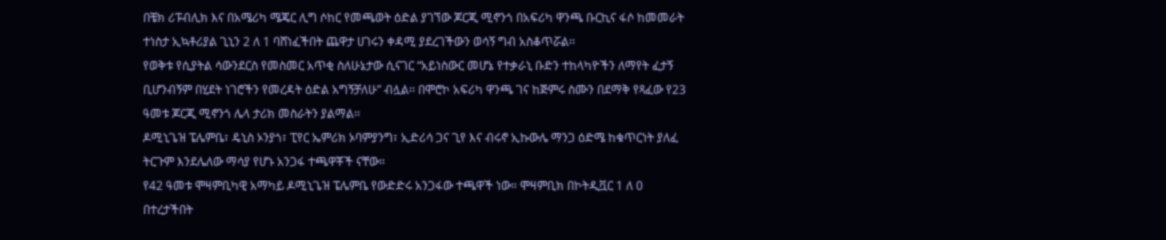በቼክ ሪፑብሊክ እና በአሜሪካ ሜጄር ሊግ ሶከር የመጫወት ዕድል ያገኘው ጆርጂ ሚኖንጎ በአፍሪካ ዋንጫ ቡርኪና ፋሶ ከመመራት ተነስታ ኢኳቶሪያል ጊኒን 2 ለ 1 ባሸነፈችበት ጨዋታ ሀገሩን ቀዳሚ ያደረገችውን ወሳኝ ግብ አስቆጥሯል፡፡
የወቅቱ የሲያትል ሳውንደርስ የመስመር አጥቂ ስለሁኔታው ሲናገር “አይነስውር መሆኔ የተቃራኒ ቡድን ተከላካዮችን ለማየት ፈታኝ ቢሆንብኝም በሂደት ነገሮችን የመረዳት ዕድል አግኝቻለሁ” ብሏል፡፡ በሞሮኮ አፍሪካ ዋንጫ ገና ከጅምሩ ስሙን በደማቅ የጻፈው የ23 ዓመቱ ጆርጂ ሚኖንጎ ሌላ ታሪክ መስራትን ያልማል፡፡
ዶሚኒጌዝ ፔሌምቤ፣ ዴኒስ ኦንያጎ፣ ፒየር ኤምሪክ ኦባምያንግ፣ ኢድሪሳ ጋና ጊየ እና ብሩኖ ኢኩውሌ ማንጋ ዕድሜ ከቁጥርነት ያለፈ ትርጉም እንደሌለው ማሳያ የሆኑ አንጋፋ ተጫዋቾች ናቸው።
የ42 ዓመቱ ሞዛምቢካዊ አማካይ ዶሚኒጌዝ ፔሌምቤ የውድድሩ አንጋፋው ተጫዋች ነው። ሞዛምቢክ በኮትዲቯር 1 ለ 0 በተረታችበት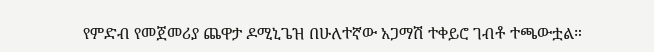የምድብ የመጀመሪያ ጨዋታ ዶሚኒጌዝ በሁለተኛው አጋማሽ ተቀይሮ ገብቶ ተጫውቷል።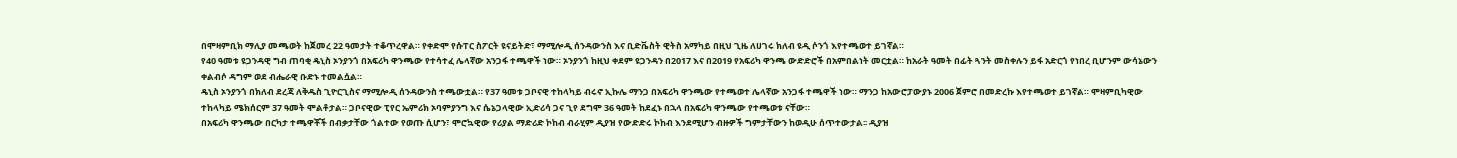በሞዛምቢክ ማሊያ መጫወት ከጀመረ 22 ዓመታት ተቆጥረዋል። የቀድሞ የሱፐር ስፖርት ዩናይትድ፣ ማሚሎዲ ሰንዳውንስ እና ቢድቬስት ዊትስ አማካይ በዚህ ጊዜ ለሀገሩ ክለብ ዩዲ ሶንጎ እየተጫወተ ይገኛል።
የ40 ዓመቱ ዩጋንዳዊ ግብ ጠባቂ ዴኒስ ኦንያንጎ በአፍሪካ ዋንጫው የተሳተፈ ሌላኛው አንጋፋ ተጫዋች ነው። ኦንያንጎ ከዚህ ቀደም ዩጋንዳን በ2017 እና በ2019 የአፍሪካ ዋንጫ ውድድሮች በአምበልነት መርቷል። ከአራት ዓመት በፊት ጓንት መስቀሉን ይፋ አድርጎ የነበረ ቢሆንም ውሳኔውን ቀልብሶ ዳግም ወደ ብሔራዊ ቡድኑ ተመልሷል።
ዴኒስ ኦንያንጎ በክለብ ደረጃ ለቅዱስ ጊዮርጊስና ማሚሎዲ ሰንዳውንስ ተጫውቷል። የ37 ዓመቱ ጋቦናዊ ተከላካይ ብሩኖ ኢኩሌ ማንጋ በአፍሪካ ዋንጫው የተጫወተ ሌላኛው አንጋፋ ተጫዋች ነው። ማንጋ ከአውሮፓውያኑ 2006 ጀምሮ በመድረኩ እየተጫወተ ይገኛል። ሞዛምቢካዊው ተከላካይ ሜክሰርም 37 ዓመት ሞልቶታል። ጋቦናዊው ፒየር ኤምሪክ ኦባምያንግ እና ሴኔጋላዊው ኢድሪሳ ጋና ጊየ ደግሞ 36 ዓመት ከደፈኑ በኋላ በአፍሪካ ዋንጫው የተጫወቱ ናቸው።
በአፍሪካ ዋንጫው በርካታ ተጫዋቾች በብቃታቸው ጎልተው የወጡ ሲሆን፣ ሞሮኳዊው የሪያል ማድሪድ ኮከብ ብራሂም ዲያዝ የውድድሩ ኮከብ እንደሚሆን ብዙዎች ግምታቸውን ከወዲሁ ሰጥተውታል፡፡ ዲያዝ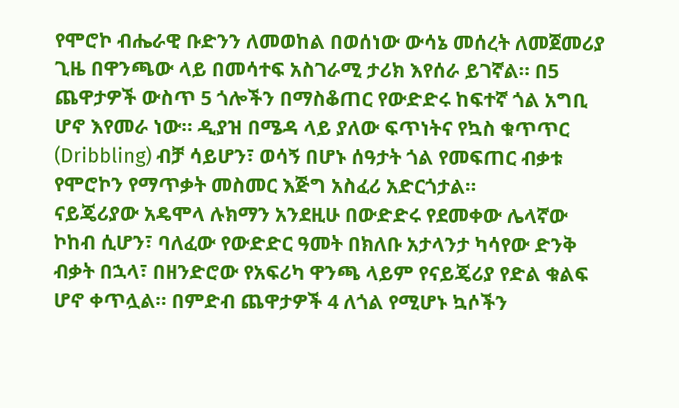የሞሮኮ ብሔራዊ ቡድንን ለመወከል በወሰነው ውሳኔ መሰረት ለመጀመሪያ ጊዜ በዋንጫው ላይ በመሳተፍ አስገራሚ ታሪክ እየሰራ ይገኛል። በ5 ጨዋታዎች ውስጥ 5 ጎሎችን በማስቆጠር የውድድሩ ከፍተኛ ጎል አግቢ ሆኖ እየመራ ነው። ዲያዝ በሜዳ ላይ ያለው ፍጥነትና የኳስ ቁጥጥር (Dribbling) ብቻ ሳይሆን፣ ወሳኝ በሆኑ ሰዓታት ጎል የመፍጠር ብቃቱ የሞሮኮን የማጥቃት መስመር እጅግ አስፈሪ አድርጎታል።
ናይጄሪያው አዴሞላ ሉክማን አንደዚሁ በውድድሩ የደመቀው ሌላኛው ኮከብ ሲሆን፣ ባለፈው የውድድር ዓመት በክለቡ አታላንታ ካሳየው ድንቅ ብቃት በኋላ፣ በዘንድሮው የአፍሪካ ዋንጫ ላይም የናይጄሪያ የድል ቁልፍ ሆኖ ቀጥሏል። በምድብ ጨዋታዎች 4 ለጎል የሚሆኑ ኳሶችን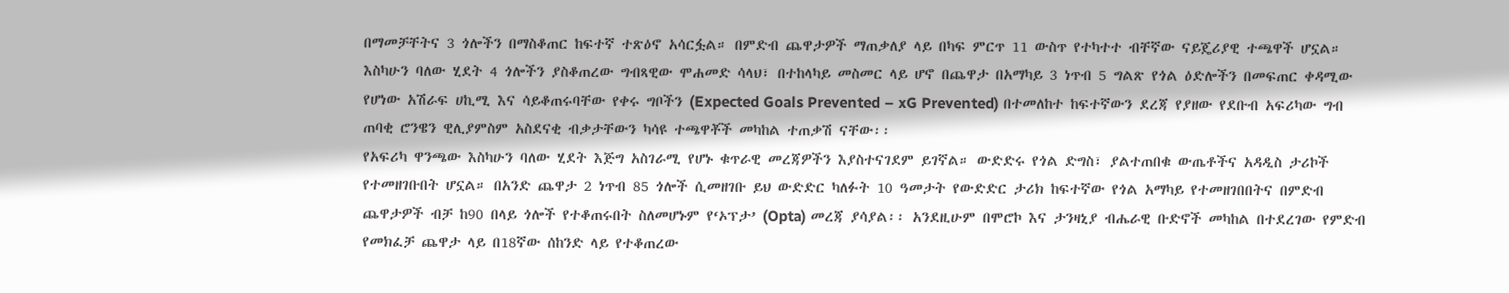በማመቻቸትና 3 ጎሎችን በማስቆጠር ከፍተኛ ተጽዕኖ አሳርፏል። በምድብ ጨዋታዎች ማጠቃለያ ላይ በካፍ ምርጥ 11 ውስጥ የተካተተ ብቸኛው ናይጄሪያዊ ተጫዋች ሆኗል።
እስካሁን ባለው ሂደት 4 ጎሎችን ያስቆጠረው ግብጻዊው ሞሐመድ ሳላህ፣ በተከላካይ መስመር ላይ ሆኖ በጨዋታ በአማካይ 3 ነጥብ 5 ግልጽ የጎል ዕድሎችን በመፍጠር ቀዳሚው የሆነው አሽራፍ ሀኪሚ እና ሳይቆጠሩባቸው የቀሩ ግቦችን (Expected Goals Prevented – xG Prevented) በተመለከተ ከፍተኛውን ደረጃ የያዘው የደቡብ አፍሪካው ግብ ጠባቂ ሮንዌን ዊሊያምስም አስደናቂ ብቃታቸውን ካሳዩ ተጫዋቾች መካከል ተጠቃሽ ናቸው፡፡
የአፍሪካ ዋንጫው እስካሁን ባለው ሂደት እጅግ አስገራሚ የሆኑ ቁጥራዊ መረጃዎችን እያስተናገደም ይገኛል። ውድድሩ የጎል ድግስ፣ ያልተጠበቁ ውጤቶችና አዳዲስ ታሪኮች የተመዘገቡበት ሆኗል። በአንድ ጨዋታ 2 ነጥብ 85 ጎሎች ሲመዘገቡ ይህ ውድድር ካለፉት 10 ዓመታት የውድድር ታሪክ ከፍተኛው የጎል አማካይ የተመዘገበበትና በምድብ ጨዋታዎች ብቻ ከ90 በላይ ጎሎች የተቆጠሩበት ስለመሆኑም የ‘ኦፕታ’ (Opta) መረጃ ያሳያል፡፡ አንደዚሁም በሞሮኮ እና ታንዛኒያ ብሔራዊ ቡድኖች መካከል በተደረገው የምድብ የመክፈቻ ጨዋታ ላይ በ18ኛው ሰከንድ ላይ የተቆጠረው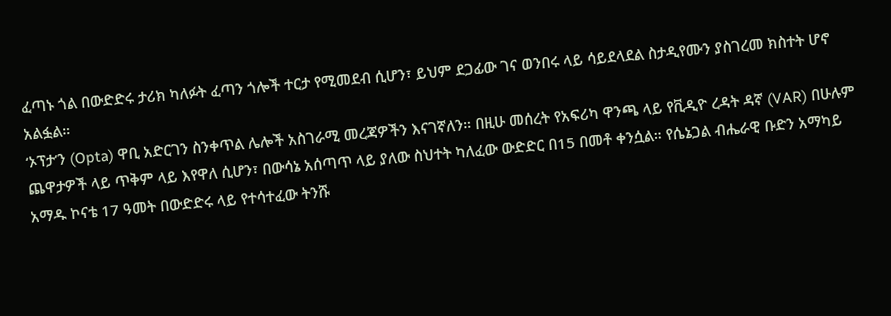ፈጣኑ ጎል በውድድሩ ታሪክ ካለፉት ፈጣን ጎሎች ተርታ የሚመደብ ሲሆን፣ ይህም ደጋፊው ገና ወንበሩ ላይ ሳይደላደል ስታዲየሙን ያስገረመ ክስተት ሆኖ አልፏል።
‘ኦፕታ’ን (Opta) ዋቢ አድርገን ስንቀጥል ሌሎች አስገራሚ መረጃዎችን እናገኛለን። በዚሁ መሰረት የአፍሪካ ዋንጫ ላይ የቪዲዮ ረዳት ዳኛ (VAR) በሁሉም ጨዋታዎች ላይ ጥቅም ላይ እየዋለ ሲሆን፣ በውሳኔ አሰጣጥ ላይ ያለው ስህተት ካለፈው ውድድር በ15 በመቶ ቀንሷል። የሴኔጋል ብሔራዊ ቡድን አማካይ አማዱ ኮናቴ 17 ዓመት በውድድሩ ላይ የተሳተፈው ትንሹ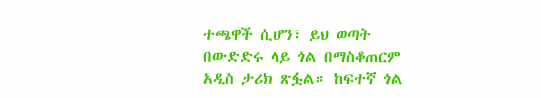ተጫዋች ሲሆን፣ ይህ ወጣት በውድድሩ ላይ ጎል በማስቆጠርም አዲስ ታሪክ ጽፏል። ከፍተኛ ጎል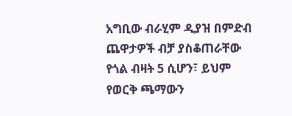አግቢው ብራሂም ዲያዝ በምድብ ጨዋታዎች ብቻ ያስቆጠራቸው የጎል ብዛት 5 ሲሆን፣ ይህም የወርቅ ጫማውን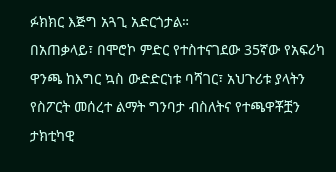ፉክክር እጅግ አጓጊ አድርጎታል።
በአጠቃላይ፣ በሞሮኮ ምድር የተስተናገደው 35ኛው የአፍሪካ ዋንጫ ከእግር ኳስ ውድድርነቱ ባሻገር፣ አህጉሪቱ ያላትን የስፖርት መሰረተ ልማት ግንባታ ብስለትና የተጫዋቾቿን ታክቲካዊ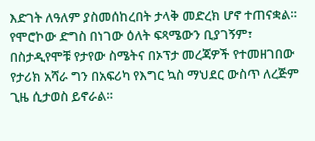እድገት ለዓለም ያስመሰከረበት ታላቅ መድረክ ሆኖ ተጠናቋል። የሞሮኮው ድግስ በነገው ዕለት ፍጻሜውን ቢያገኝም፣ በስታዲየሞቹ የታየው ስሜትና በኦፕታ መረጃዎች የተመዘገበው የታሪክ አሻራ ግን በአፍሪካ የእግር ኳስ ማህደር ውስጥ ለረጅም ጊዜ ሲታወስ ይኖራል።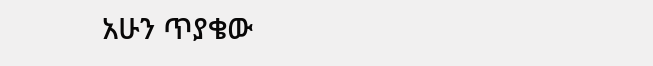አሁን ጥያቄው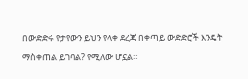በውድድሩ የታየውን ይህን የላቀ ደረጃ በቀጣይ ውድድሮች እንዴት ማስቀጠል ይገባል? የሚለው ሆኗል።